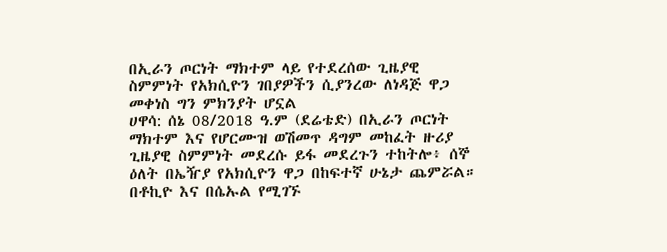በኢራን ጦርነት ማክተም ላይ የተደረሰው ጊዜያዊ ስምምነት የአክሲዮን ገበያዎችን ሲያንረው ለነዳጅ ዋጋ መቀነስ ግን ምክንያት ሆኗል
ሀዋሳ: ሰኔ 08/2018 ዓ.ም (ደሬቴድ) በኢራን ጦርነት ማክተም እና የሆርሙዝ ወሽመጥ ዳግም መከፈት ዙሪያ ጊዜያዊ ስምምነት መደረሱ ይፋ መደረጉን ተከትሎ፥ ሰኞ ዕለት በኤዥያ የአክሲዮን ዋጋ በከፍተኛ ሁኔታ ጨምሯል።
በቶኪዮ እና በሴኡል የሚገኙ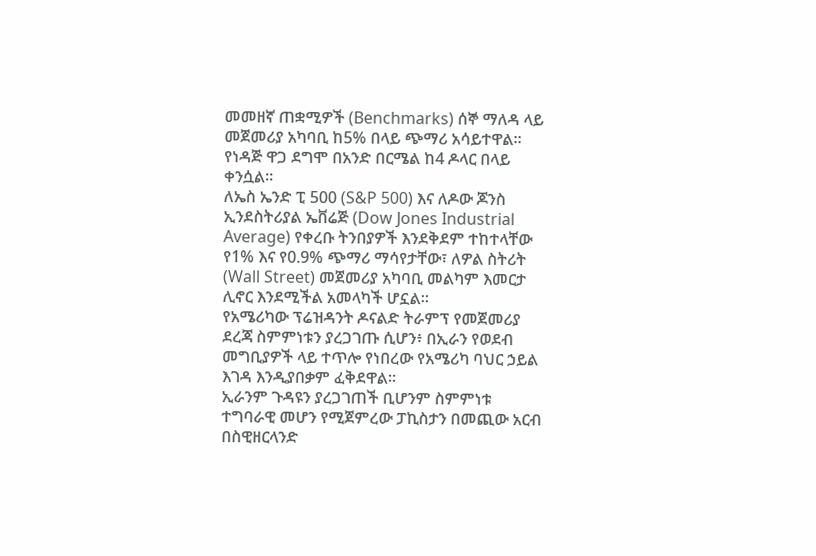መመዘኛ ጠቋሚዎች (Benchmarks) ሰኞ ማለዳ ላይ መጀመሪያ አካባቢ ከ5% በላይ ጭማሪ አሳይተዋል። የነዳጅ ዋጋ ደግሞ በአንድ በርሜል ከ4 ዶላር በላይ ቀንሷል።
ለኤስ ኤንድ ፒ 500 (S&P 500) እና ለዶው ጆንስ ኢንደስትሪያል ኤቨሬጅ (Dow Jones Industrial Average) የቀረቡ ትንበያዎች እንደቅደም ተከተላቸው የ1% እና የ0.9% ጭማሪ ማሳየታቸው፣ ለዎል ስትሪት (Wall Street) መጀመሪያ አካባቢ መልካም እመርታ ሊኖር እንደሚችል አመላካች ሆኗል።
የአሜሪካው ፕሬዝዳንት ዶናልድ ትራምፕ የመጀመሪያ ደረጃ ስምምነቱን ያረጋገጡ ሲሆን፥ በኢራን የወደብ መግቢያዎች ላይ ተጥሎ የነበረው የአሜሪካ ባህር ኃይል እገዳ እንዲያበቃም ፈቅደዋል።
ኢራንም ጉዳዩን ያረጋገጠች ቢሆንም ስምምነቱ ተግባራዊ መሆን የሚጀምረው ፓኪስታን በመጪው አርብ በስዊዘርላንድ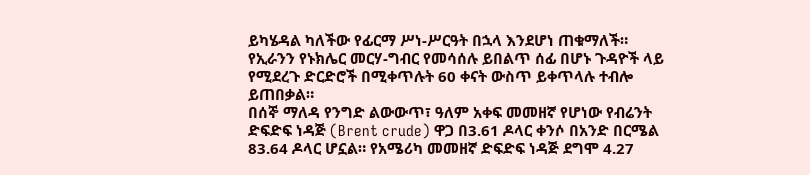ይካሄዳል ካለችው የፊርማ ሥነ-ሥርዓት በኋላ እንደሆነ ጠቁማለች።
የኢራንን የኑክሌር መርሃ-ግብር የመሳሰሉ ይበልጥ ሰፊ በሆኑ ጉዳዮች ላይ የሚደረጉ ድርድሮች በሚቀጥሉት 60 ቀናት ውስጥ ይቀጥላሉ ተብሎ ይጠበቃል።
በሰኞ ማለዳ የንግድ ልውውጥ፣ ዓለም አቀፍ መመዘኛ የሆነው የብሬንት ድፍድፍ ነዳጅ (Brent crude) ዋጋ በ3.61 ዶላር ቀንሶ በአንድ በርሜል 83.64 ዶላር ሆኗል። የአሜሪካ መመዘኛ ድፍድፍ ነዳጅ ደግሞ 4.27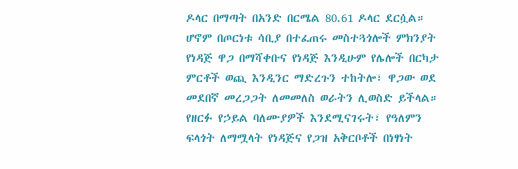ዶላር በማጣት በአንድ በርሜል 80.61 ዶላር ደርሷል።
ሆኖም በጦርነቱ ሳቢያ በተፈጠሩ መስተጓጎሎች ምክንያት የነዳጅ ዋጋ በማሻቀቡና የነዳጅ እንዲሁም የሌሎች በርካታ ምርቶች ወጪ እንዲንር ማድረጉን ተከትሎ፣ ዋጋው ወደ መደበኛ መረጋጋት ለመመለስ ወራትን ሊወስድ ይችላል።
የዘርፉ የኃይል ባለሙያዎች እንደሚናገሩት፣ የዓለምን ፍላጎት ለማሟላት የነዳጅና የጋዝ አቅርቦቶች በነፃነት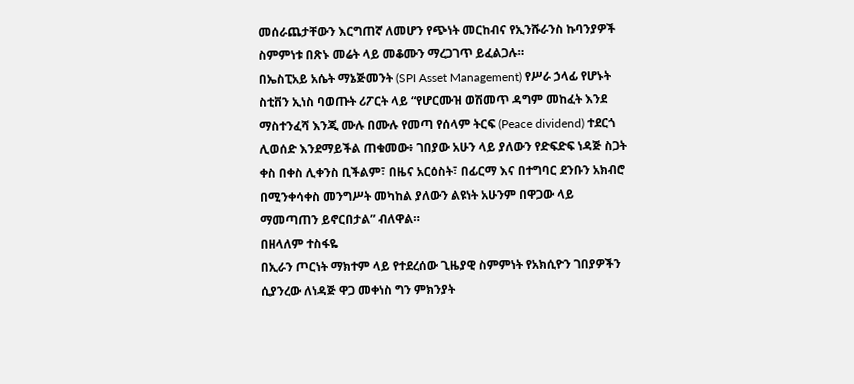መሰራጨታቸውን እርግጠኛ ለመሆን የጭነት መርከብና የኢንሹራንስ ኩባንያዎች ስምምነቱ በጽኑ መሬት ላይ መቆሙን ማረጋገጥ ይፈልጋሉ።
በኤስፒአይ አሴት ማኔጅመንት (SPI Asset Management) የሥራ ኃላፊ የሆኑት ስቲቨን ኢነስ ባወጡት ሪፖርት ላይ “የሆርሙዝ ወሽመጥ ዳግም መከፈት እንደ ማስተንፈሻ እንጂ ሙሉ በሙሉ የመጣ የሰላም ትርፍ (Peace dividend) ተደርጎ ሊወሰድ እንደማይችል ጠቁመው፥ ገበያው አሁን ላይ ያለውን የድፍድፍ ነዳጅ ስጋት ቀስ በቀስ ሊቀንስ ቢችልም፣ በዜና አርዕስት፣ በፊርማ እና በተግባር ደንቡን አክብሮ በሚንቀሳቀስ መንግሥት መካከል ያለውን ልዩነት አሁንም በዋጋው ላይ ማመጣጠን ይኖርበታል” ብለዋል።
በዘላለም ተስፋዬ
በኢራን ጦርነት ማክተም ላይ የተደረሰው ጊዜያዊ ስምምነት የአክሲዮን ገበያዎችን ሲያንረው ለነዳጅ ዋጋ መቀነስ ግን ምክንያት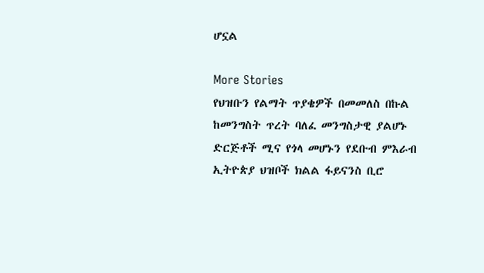ሆኗል

More Stories
የህዝቡን የልማት ጥያቄዎች በመመለስ በኩል ከመንግስት ጥረት ባለፈ መንግስታዊ ያልሆኑ ድርጅቶች ሚና የጎላ መሆኑን የደቡብ ምእራብ ኢትዮጵያ ህዝቦች ክልል ፋይናንስ ቢሮ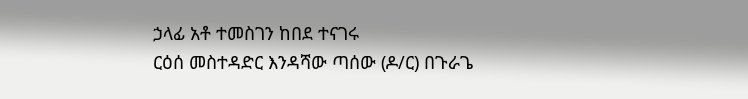ኃላፊ አቶ ተመስገን ከበደ ተናገሩ
ርዕሰ መስተዳድር እንዳሻው ጣሰው (ዶ/ር) በጉራጌ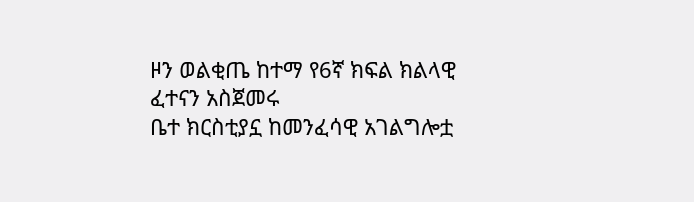ዞን ወልቂጤ ከተማ የ6ኛ ክፍል ክልላዊ ፈተናን አስጀመሩ
ቤተ ክርስቲያኗ ከመንፈሳዊ አገልግሎቷ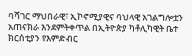ባሻገር ማህበራዊ፣ ኢኮኖሚያዊና ባህላዊ አገልግሎቷን አጠናክራ እንደምትቀጥል በኢትዮጵያ ካቶሊካዊት ቤተ ክርሰቲያን የእምድብር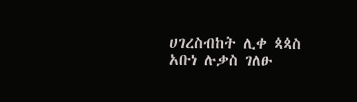ሀገረስብከት ሊቀ ጳጳስ አቡነ ሉቃስ ገለፁ